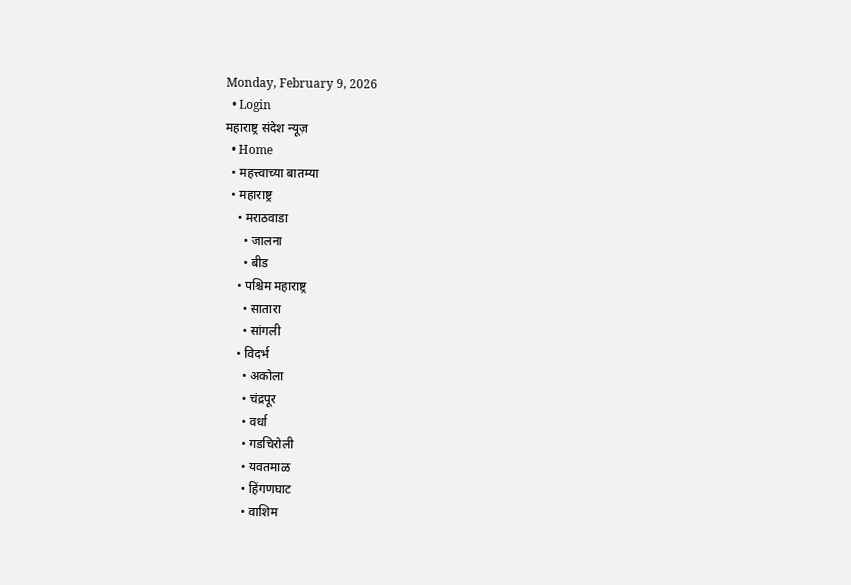Monday, February 9, 2026
  • Login
महाराष्ट्र संदेश न्यूज़
  • Home
  • महत्त्वाच्या बातम्या
  • महाराष्ट्र
    • मराठवाडा
      • जालना
      • बीड
    • पश्चिम महाराष्ट्र
      • सातारा
      • सांगली
    • विदर्भ
      • अकोला
      • चंद्रपूर
      • वर्धा
      • गडचिरोली
      • यवतमाळ
      • हिंगणघाट
      • वाशिम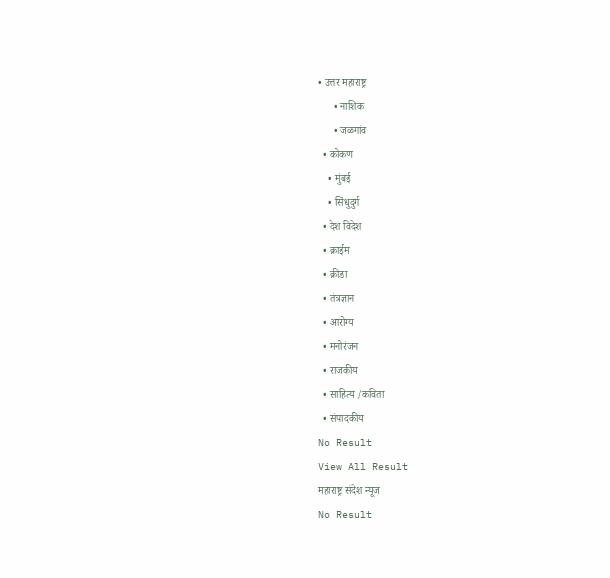• उत्तर महाराष्ट्र
      • नाशिक
      • जळगांव
  • कोकण
    • मुंबई
    • सिंधुदुर्ग
  • देश विदेश
  • क्राईम
  • क्रीडा
  • तंत्रज्ञान
  • आरोग्य
  • मनोरंजन
  • राजकीय
  • साहित्य /कविता
  • संपादकीय
No Result
View All Result
महाराष्ट्र संदेश न्यूज
No Result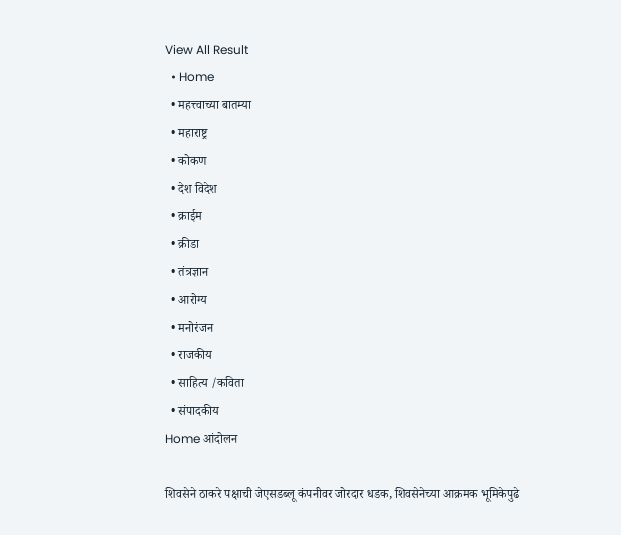View All Result
  • Home
  • महत्त्वाच्या बातम्या
  • महाराष्ट्र
  • कोकण
  • देश विदेश
  • क्राईम
  • क्रीडा
  • तंत्रज्ञान
  • आरोग्य
  • मनोरंजन
  • राजकीय
  • साहित्य /कविता
  • संपादकीय
Home आंदोलन

शिवसेने ठाकरे पक्षाची जेएसडब्लू कंपनीवर जोरदार धडक, शिवसेनेच्या आक्रमक भूमिकेपुढे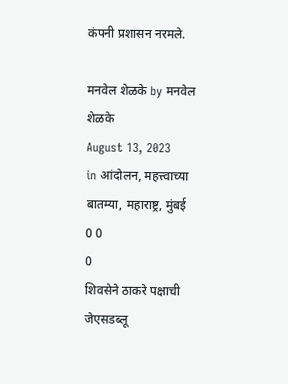कंपनी प्रशासन नरमले.

मनवेल शेळके by मनवेल शेळके
August 13, 2023
in आंदोलन, महत्त्वाच्या बातम्या, महाराष्ट्र, मुंबई
0 0
0
शिवसेने ठाकरे पक्षाची जेएसडब्लू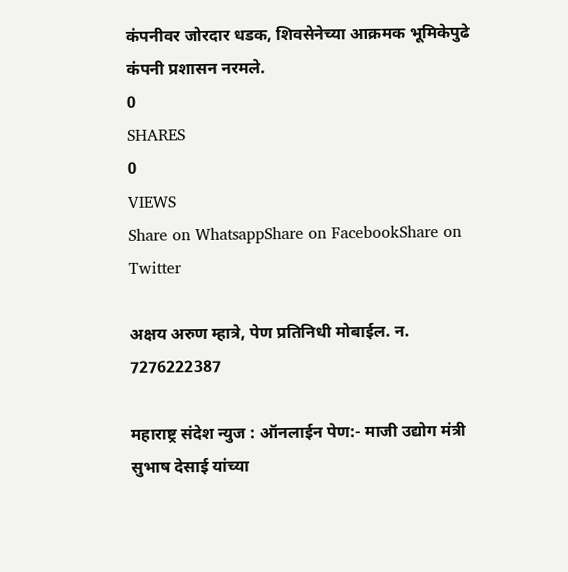कंपनीवर जोरदार धडक, शिवसेनेच्या आक्रमक भूमिकेपुढे कंपनी प्रशासन नरमले.
0
SHARES
0
VIEWS
Share on WhatsappShare on FacebookShare on Twitter

अक्षय अरुण म्हात्रे, पेण प्रतिनिधी मोबाईल. न. 7276222387

महाराष्ट्र संदेश न्युज : ऑनलाईन पेण:- माजी उद्योग मंत्री सुभाष देसाई यांच्या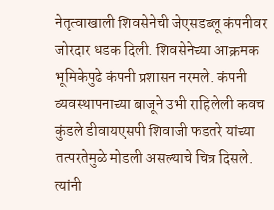नेतृत्वाखाली शिवसेनेची जेएसडब्लू कंपनीवर जोरदार धडक दिली. शिवसेनेच्या आक्रमक भूमिकेपुढे कंपनी प्रशासन नरमले. कंपनी व्यवस्थापनाच्या बाजूने उभी राहिलेली कवच कुंडले डीवायएसपी शिवाजी फडतरे यांच्या तत्परतेमुळे मोडली असल्याचे चित्र दिसले. त्यांनी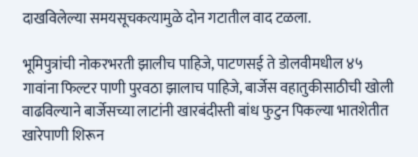दाखविलेल्या समयसूचकत्यामुळे दोन गटातील वाद टळला.

भूमिपुत्रांची नोकरभरती झालीच पाहिजे, पाटणसई ते डोलवीमधील ४५ गावांना फिल्टर पाणी पुरवठा झालाच पाहिजे, बार्जेस वहातुकीसाठीची खोली वाढविल्याने बार्जेसच्या लाटांनी खारबंदीस्ती बांध फुटुन पिकल्या भातशेतीत खारेपाणी शिरून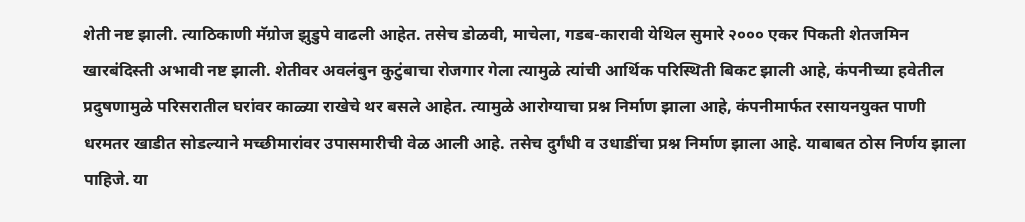शेती नष्ट झाली. त्याठिकाणी मॅग्रोज झुडुपे वाढली आहेत. तसेच डोळवी, माचेला, गडब-कारावी येथिल सुमारे २००० एकर पिकती शेतजमिन खारबंदिस्ती अभावी नष्ट झाली. शेतीवर अवलंबुन कुटुंबाचा रोजगार गेला त्यामुळे त्यांची आर्थिक परिस्थिती बिकट झाली आहे, कंपनीच्या हवेतील प्रदुषणामुळे परिसरातील घरांवर काळ्या राखेचे थर बसले आहेत. त्यामुळे आरोग्याचा प्रश्न निर्माण झाला आहे, कंपनीमार्फत रसायनयुक्त पाणी धरमतर खाडीत सोडल्याने मच्छीमारांवर उपासमारीची वेळ आली आहे. तसेच दुर्गंधी व उधाडींचा प्रश्न निर्माण झाला आहे. याबाबत ठोस निर्णय झाला पाहिजे. या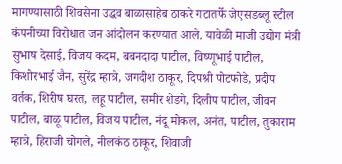मागण्यासाठी शिवसेना उद्धव बाळासाहेब ठाकरे गटातर्फे जेएसडब्लू स्टील कंपनीच्या विरोधात जन आंदोलन करण्यात आले. यावेळी माजी उद्योग मंत्री सुभाष देसाई, विजय कदम, बबनदादा पाटील, विष्णूभाई पाटील, किशोरभाई जैन, सुरेंद्र म्हात्रे, जगदीश ठाकूर, दिपश्री पोटफोडे, प्रदीप वर्तक, शिरीष घरत, लहू पाटील, समीर शेडगे, दिलीप पाटील, जीवन पाटील, बाळू पाटील, विजय पाटील, नंदू मोकल, अनंत, पाटील, तुकाराम म्हात्रे, हिराजी चोगले, नीलकंठ ठाकूर, शिवाजी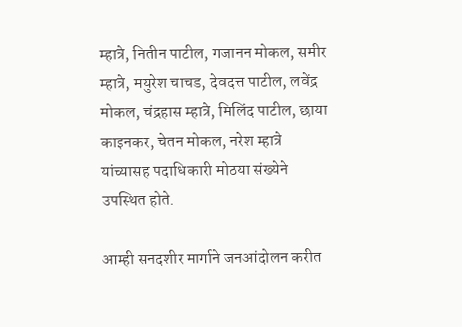म्हात्रे, नितीन पाटील, गजानन मोकल, समीर म्हात्रे, मयुरेश चाचड, देवदत्त पाटील, लवेंद्र मोकल, चंद्रहास म्हात्रे, मिलिंद पाटील, छाया काइनकर, चेतन मोकल, नरेश म्हात्रे यांच्यासह पदाधिकारी मोठया संख्येने उपस्थित होते.

आम्ही सनदशीर मार्गाने जनआंदोलन करीत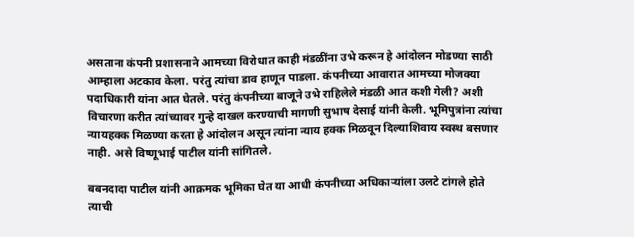असताना कंपनी प्रशासनाने आमच्या विरोधात काही मंडळींना उभे करून हे आंदोलन मोडण्या साठी आम्हाला अटकाव केला. परंतु त्यांचा डाव हाणून पाडला. कंपनीच्या आवारात आमच्या मोजक्या पदाधिकारी यांना आत घेतले. परंतु कंपनीच्या बाजूने उभे राहिलेले मंडळी आत कशी गेली? अशी विचारणा करीत त्यांच्यावर गुन्हे दाखल करण्याची मागणी सुभाष देसाई यांनी केली. भूमिपुत्रांना त्यांचा न्यायहक्क मिळण्या करता हे आंदोलन असून त्यांना न्याय हक्क मिळवून दिल्याशिवाय स्वस्थ बसणार नाही. असे विष्णूभाई पाटील यांनी सांगितले.

बबनदादा पाटील यांनी आक्रमक भूमिका घेत या आधी कंपनीच्या अधिकाऱ्यांला उलटे टांगले होते त्याची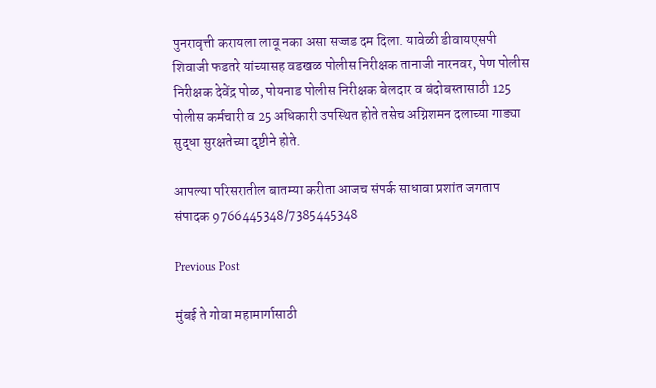पुनरावृत्ती करायला लावू नका असा सज्जड दम दिला. यावेळी डीवायएसपी शिवाजी फडतरे यांच्यासह वडखळ पोलीस निरीक्षक तानाजी नारनवर, पेण पोलीस निरीक्षक देवेंद्र पोळ, पोयनाड पोलीस निरीक्षक बेलदार व बंदोबस्तासाठी 125 पोलीस कर्मचारी व 25 अधिकारी उपस्थित होते तसेच अग्निशमन दलाच्या गाड्या सुद्धा सुरक्षतेच्या दृष्टीने होते.

आपल्या परिसरातील बातम्या करीता आजच संपर्क साधावा प्रशांत जगताप संपादक 9766445348/7385445348

Previous Post

मुंबई ते गोवा महामार्गासाठी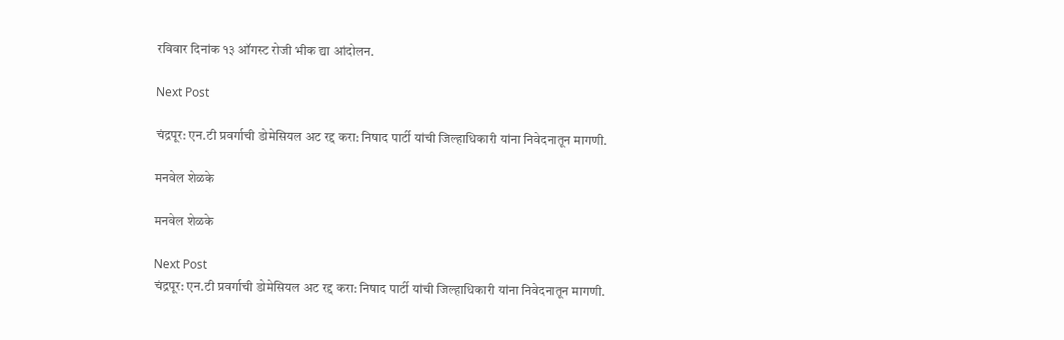रविवार दिनांक १३ ऑगस्ट रोजी भीक द्या आंदोलन.

Next Post

चंद्रपूर: एन.टी प्रवर्गाची डोमेसियल अट रद्द करा: निषाद पार्टी यांची जिल्हाधिकारी यांना निवेदनातून मागणी.

मनवेल शेळके

मनवेल शेळके

Next Post
चंद्रपूर: एन.टी प्रवर्गाची डोमेसियल अट रद्द करा: निषाद पार्टी यांची जिल्हाधिकारी यांना निवेदनातून मागणी.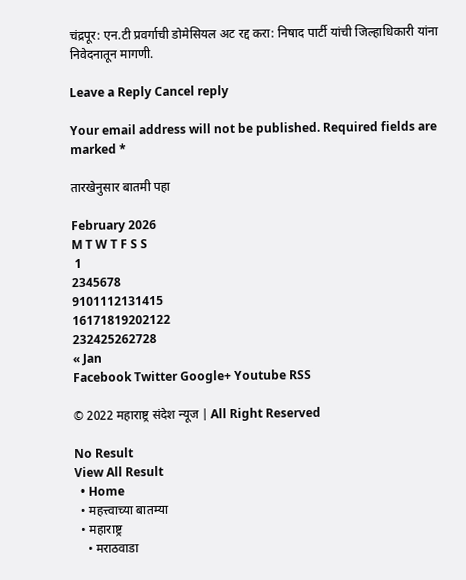चंद्रपूर: एन.टी प्रवर्गाची डोमेसियल अट रद्द करा: निषाद पार्टी यांची जिल्हाधिकारी यांना निवेदनातून मागणी.

Leave a Reply Cancel reply

Your email address will not be published. Required fields are marked *

तारखेनुसार बातमी पहा

February 2026
M T W T F S S
 1
2345678
9101112131415
16171819202122
232425262728
« Jan
Facebook Twitter Google+ Youtube RSS

© 2022 महाराष्ट्र संदेश न्यूज | All Right Reserved

No Result
View All Result
  • Home
  • महत्त्वाच्या बातम्या
  • महाराष्ट्र
    • मराठवाडा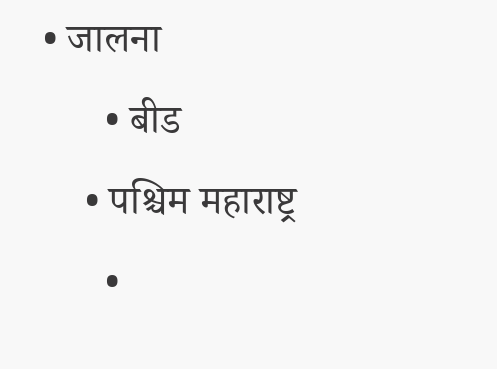• जालना
      • बीड
    • पश्चिम महाराष्ट्र
      •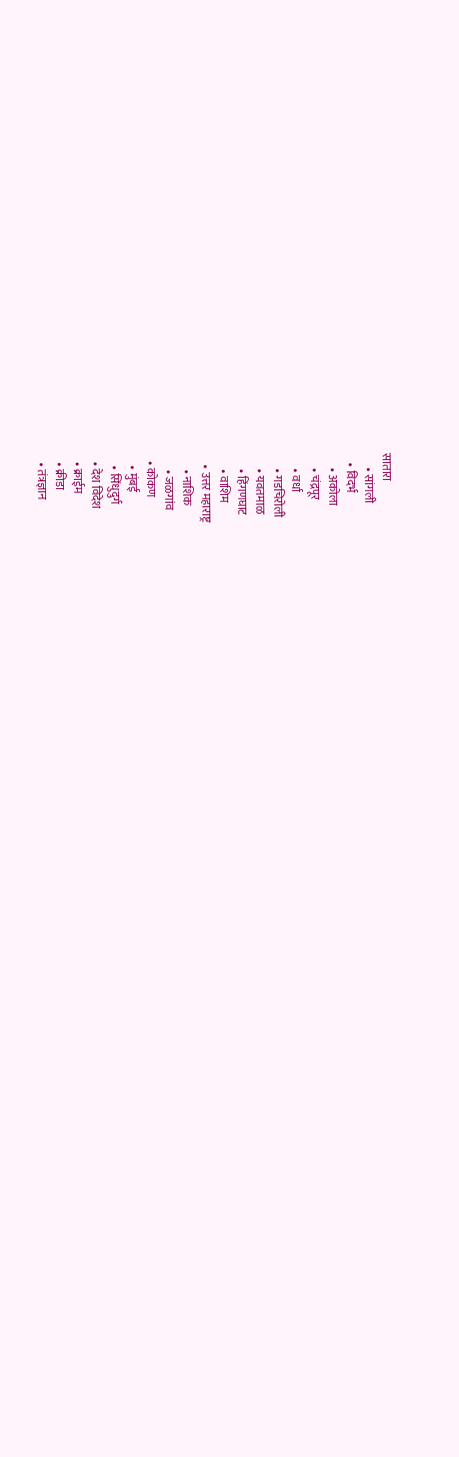सातारा
      • सांगली
    • विदर्भ
      • अकोला
      • चंद्रपूर
      • वर्धा
      • गडचिरोली
      • यवतमाळ
      • हिंगणघाट
      • वाशिम
    • उत्तर महाराष्ट्र
      • नाशिक
      • जळगांव
  • कोकण
    • मुंबई
    • सिंधुदुर्ग
  • देश विदेश
  • क्राईम
  • क्रीडा
  • तंत्रज्ञान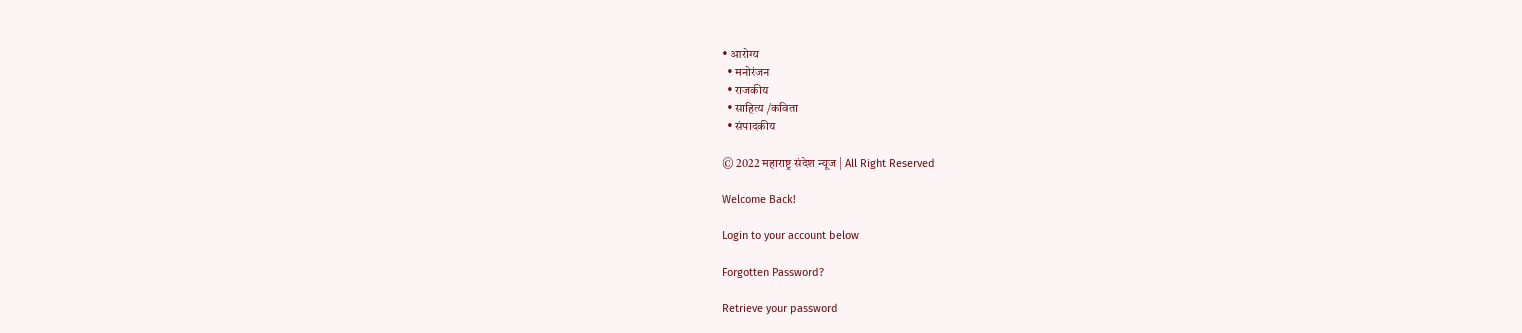• आरोग्य
  • मनोरंजन
  • राजकीय
  • साहित्य /कविता
  • संपादकीय

© 2022 महाराष्ट्र संदेश न्यूज | All Right Reserved

Welcome Back!

Login to your account below

Forgotten Password?

Retrieve your password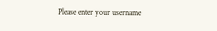Please enter your username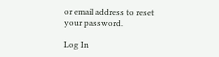or email address to reset your password.

Log In